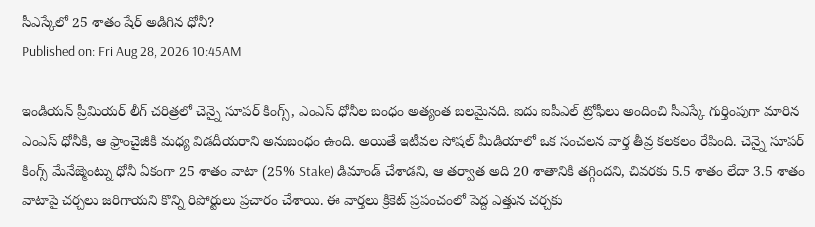సీఎస్కేలో 25 శాతం షేర్ అడిగిన ధోనీ?
Published on: Fri Aug 28, 2026 10:45AM

ఇండియన్ ప్రీమియర్ లీగ్ చరిత్రలో చెన్నై సూపర్ కింగ్స్, ఎంఎస్ ధోనీల బంధం అత్యంత బలమైనది. ఐదు ఐపీఎల్ ట్రోఫీలు అందించి సీఎస్కే గుర్తింపుగా మారిన ఎంఎస్ ధోనీకి, ఆ ఫ్రాంచైజీకి మధ్య విడదీయరాని అనుబంధం ఉంది. అయితే ఇటీవల సోషల్ మీడియాలో ఒక సంచలన వార్త తీవ్ర కలకలం రేపింది. చెన్నై సూపర్ కింగ్స్ మేనేజ్మెంట్ను ధోనీ ఏకంగా 25 శాతం వాటా (25% Stake) డిమాండ్ చేశాడని, ఆ తర్వాత అది 20 శాతానికి తగ్గిందని, చివరకు 5.5 శాతం లేదా 3.5 శాతం వాటాపై చర్చలు జరిగాయని కొన్ని రిపోర్టులు ప్రచారం చేశాయి. ఈ వార్తలు క్రికెట్ ప్రపంచంలో పెద్ద ఎత్తున చర్చకు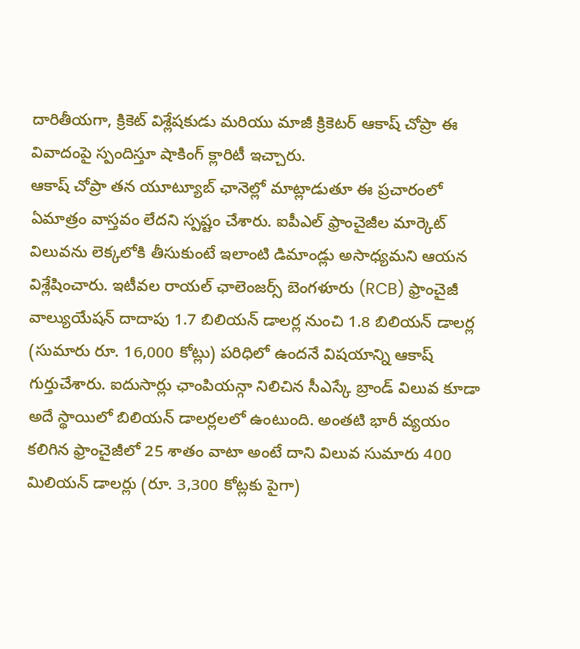దారితీయగా, క్రికెట్ విశ్లేషకుడు మరియు మాజీ క్రికెటర్ ఆకాష్ చోప్రా ఈ వివాదంపై స్పందిస్తూ షాకింగ్ క్లారిటీ ఇచ్చారు.
ఆకాష్ చోప్రా తన యూట్యూబ్ ఛానెల్లో మాట్లాడుతూ ఈ ప్రచారంలో ఏమాత్రం వాస్తవం లేదని స్పష్టం చేశారు. ఐపీఎల్ ఫ్రాంచైజీల మార్కెట్ విలువను లెక్కలోకి తీసుకుంటే ఇలాంటి డిమాండ్లు అసాధ్యమని ఆయన విశ్లేషించారు. ఇటీవల రాయల్ ఛాలెంజర్స్ బెంగళూరు (RCB) ఫ్రాంచైజీ వాల్యుయేషన్ దాదాపు 1.7 బిలియన్ డాలర్ల నుంచి 1.8 బిలియన్ డాలర్ల (సుమారు రూ. 16,000 కోట్లు) పరిధిలో ఉందనే విషయాన్ని ఆకాష్ గుర్తుచేశారు. ఐదుసార్లు ఛాంపియన్గా నిలిచిన సీఎస్కే బ్రాండ్ విలువ కూడా అదే స్థాయిలో బిలియన్ డాలర్లలలో ఉంటుంది. అంతటి భారీ వ్యయం కలిగిన ఫ్రాంచైజీలో 25 శాతం వాటా అంటే దాని విలువ సుమారు 400 మిలియన్ డాలర్లు (రూ. 3,300 కోట్లకు పైగా)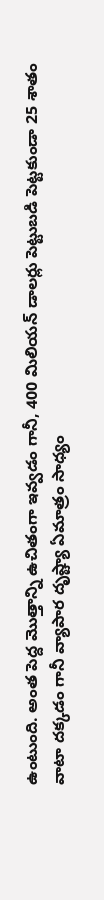ఉంటుంది. అంత పెద్ద మొత్తాన్ని ఉచితంగా ఇవ్వడం గానీ, 400 మిలియన్ డాలర్లు పెట్టుబడి పెట్టకుండా 25 శాతం వాటా దక్కడం గానీ వ్యాపార దృష్ట్యా ఏమాత్రం సాధ్యం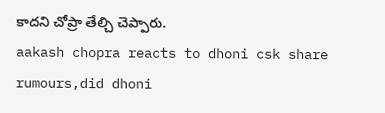కాదని చోప్రా తేల్చి చెప్పారు.
aakash chopra reacts to dhoni csk share rumours,did dhoni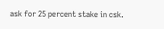ask for 25 percent stake in csk.